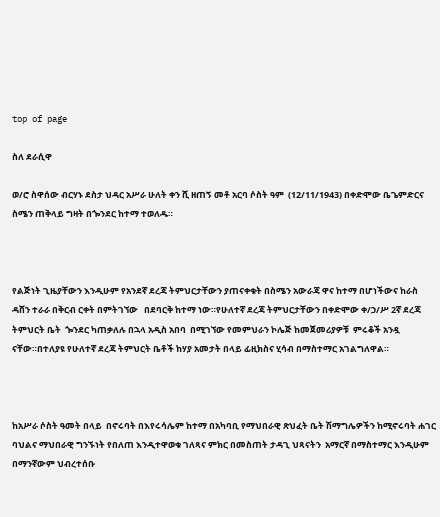top of page

ስለ ደራሲዋ

ወ/ሮ ስዋሰው ብርሃኑ ደስታ ህዳር አሥራ ሁለት ቀን ሺ ዘጠኝ መቶ አርባ ሶስት ዓም  (12/11/1943) በቀድሞው ቤጌምድርና ስሜን ጠቅላይ ግዛት በጐንደር ከተማ ተወለዱ።



የልጅነት ጊዜያቸውን እንዲሁም የአንደኛ ደረጃ ትምህርታቸውን ያጠናቀቁት በስሜን አውራጃ ዋና ከተማ በሆነችውና ከራስ ዳሸን ተራራ በቅርብ ርቀት በምትገኘው   በደባርቅ ከተማ ነው።የሁለተኛ ደረጃ ትምህርታቸውን በቀድሞው ቀ/ኃ/ሥ 2ኛ ደረጃ ትምህርት ቤት  ጐንደር ካጠቃለሉ በኋላ አዲስ አበባ  በሚገኘው የመምህራን ኮሌጅ ከመጀመሪያዎቹ  ምሩቆች አንዷ ናቸው።በተለያዩ የሁለተኛ ደረጃ ትምህርት ቤቶች ከሃያ አመታት በላይ ፊዚክስና ሂሳብ በማስተማር አገልግለዋል።



ከአሥራ ሶስት ዓመት በላይ  በኖሩባት በእየሩሳሌም ከተማ በአካባቢ የማህበራዊ ጽህፈት ቤት ሽማግሌዎችን ከሚኖሩባት ሐገር ባህልና ማህበራዊ ግንኙነት የበለጠ እንዲተዋወቁ ገለጻና ምክር በመስጠት ታዳጊ ህጻናትን  አማርኛ በማስተማር እንዲሁም በማንኛውም ህብረተሰቡ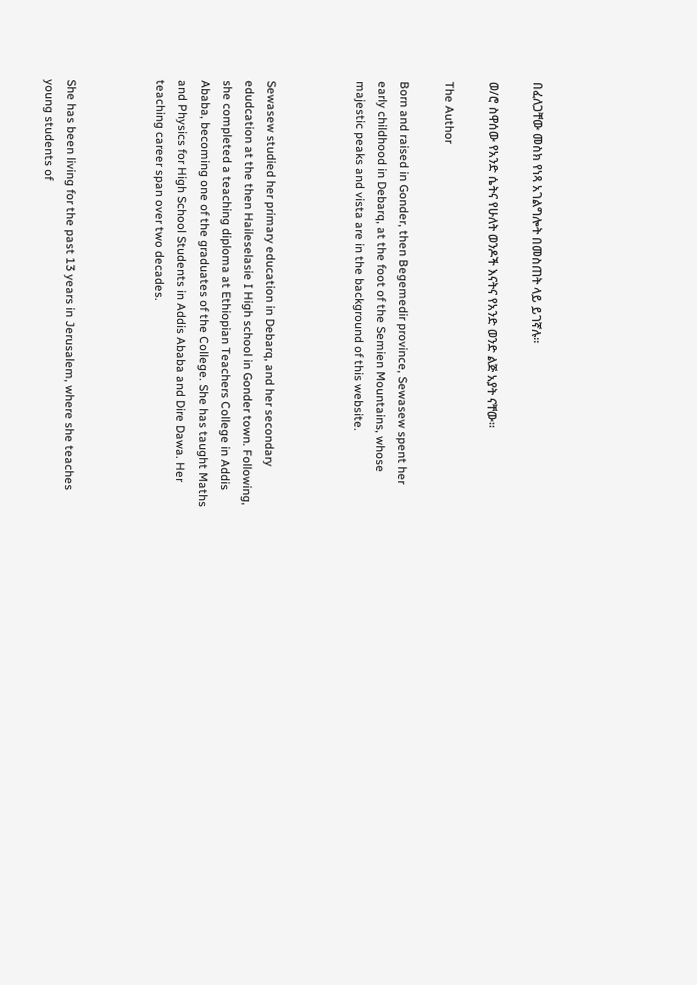በፈለጋቸው መስክ የነጻ አገልግሎት በመስጠት ላይ ይገኛሉ።

ወ/ሮ ስዋሰው የአንድ ሴትና የሁለት ወንዶች እናትና የአንድ ወንድ ልጅ አያት ናቸው።

The Author

Born and raised in Gonder, then Begemedir province, Sewasew spent her early childhood in Debarq, at the foot of the Semien Mountains, whose majestic peaks and vista are in the background of this website.



Sewasew studied her primary education in Debarq, and her secondary edudcation at the then Haileselasie I High school in Gonder town. Following, she completed a teaching diploma at Ethiopian Teachers College in Addis Ababa, becoming one of the graduates of the College. She has taught Maths and Physics for High School Students in Addis Ababa and Dire Dawa. Her teaching career span over two decades.



She has been living for the past 13 years in Jerusalem, where she teaches young students of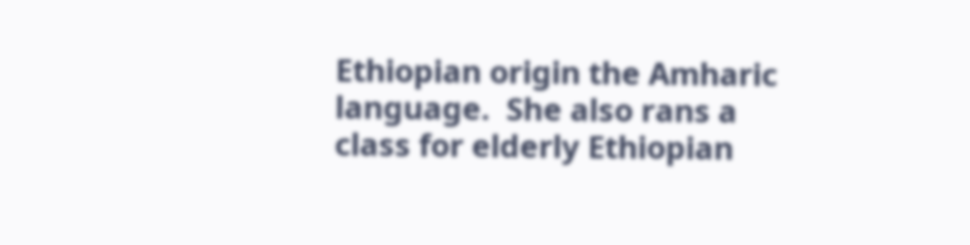Ethiopian origin the Amharic language.  She also rans a class for elderly Ethiopian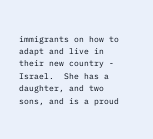immigrants on how to adapt and live in their new country - Israel.  She has a daughter, and two sons, and is a proud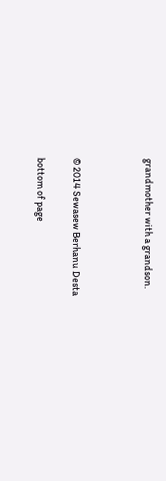grandmother with a grandson.



© 2014 Sewasew Berhanu Desta

bottom of page